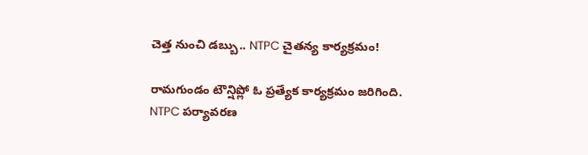చెత్త నుంచి డబ్బు.. NTPC చైతన్య కార్యక్రమం!

రామగుండం టౌన్షిప్లో ఓ ప్రత్యేక కార్యక్రమం జరిగింది. NTPC పర్యావరణ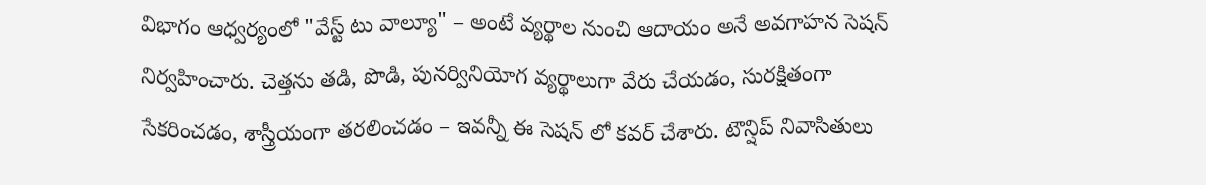విభాగం ఆధ్వర్యంలో "వేస్ట్ టు వాల్యూ" – అంటే వ్యర్థాల నుంచి ఆదాయం అనే అవగాహన సెషన్ నిర్వహించారు. చెత్తను తడి, పొడి, పునర్వినియోగ వ్యర్థాలుగా వేరు చేయడం, సురక్షితంగా సేకరించడం, శాస్త్రీయంగా తరలించడం – ఇవన్నీ ఈ సెషన్ లో కవర్ చేశారు. టౌన్షిప్ నివాసితులు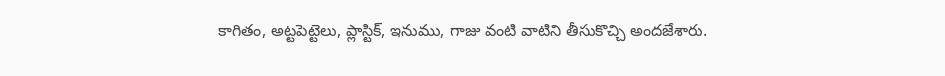కాగితం, అట్టపెట్టెలు, ప్లాస్టిక్, ఇనుము, గాజు వంటి వాటిని తీసుకొచ్చి అందజేశారు.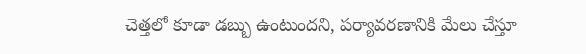చెత్తలో కూడా డబ్బు ఉంటుందని, పర్యావరణానికి మేలు చేస్తూ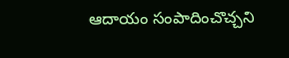ఆదాయం సంపాదించొచ్చని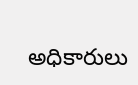అధికారులు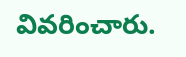వివరించారు.